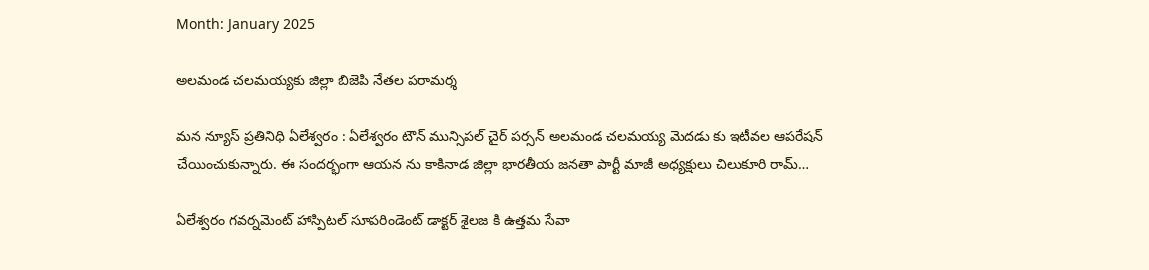Month: January 2025

అలమండ చలమయ్యకు జిల్లా బిజెపి నేతల పరామర్శ

మన న్యూస్ ప్రతినిధి ఏలేశ్వరం : ఏలేశ్వరం టౌన్ మున్సిపల్ చైర్ పర్సన్ అలమండ చలమయ్య మెదడు కు ఇటీవల ఆపరేషన్ చేయించుకున్నారు. ఈ సందర్భంగా ఆయన ను కాకినాడ జిల్లా భారతీయ జనతా పార్టీ మాజీ అధ్యక్షులు చిలుకూరి రామ్…

ఏలేశ్వరం గవర్నమెంట్ హాస్పిటల్ సూపరిండెంట్ డాక్టర్ శైలజ కి ఉత్తమ సేవా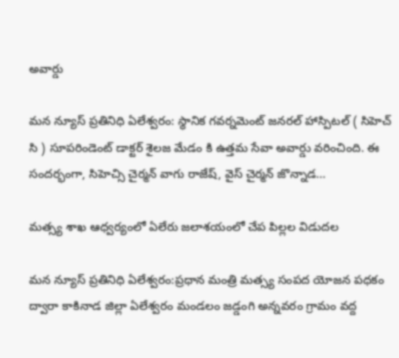అవార్డు

మన న్యూస్ ప్రతినిధి ఏలేశ్వరం: స్థానిక గవర్నమెంట్ జనరల్ హాస్పిటల్ ( సిహెచ్ సి ) సూపరిండెంట్ డాక్టర్ శైలజ మేడం కి ఉత్తమ సేవా అవార్డు వరించింది. ఈ సందర్భంగా, సిహెచ్సి చైర్మన్ వాగు రాజేష్, వైస్ చైర్మన్ జొన్నాడ…

మత్స్య శాఖ ఆధ్వర్యంలో ఏలేరు జలాశయంలో చేప పిల్లల విడుదల

మన న్యూస్ ప్రతినిధి ఏలేశ్వరం:ప్రధాన మంత్రి మత్స్య సంపద యోజన పధకం ద్వారా కాకినాడ జిల్లా ఏలేశ్వరం మండలం జడ్డంగి అన్నవరం గ్రామం వద్ద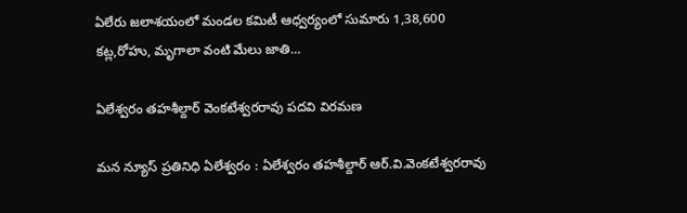ఏలేరు జలాశయంలో మండల కమిటీ ఆధ్వర్యంలో సుమారు 1,38,600 కట్ల,రోహు, మృగాలా వంటి మేలు జాతి…

ఏలేశ్వరం తహశీల్దార్ వెంకటేశ్వరరావు పదవి విరమణ

మన న్యూస్ ప్రతినిధి ఏలేశ్వరం : ఏలేశ్వరం తహశీల్దార్ ఆర్.వి.వెంకటేశ్వరరావు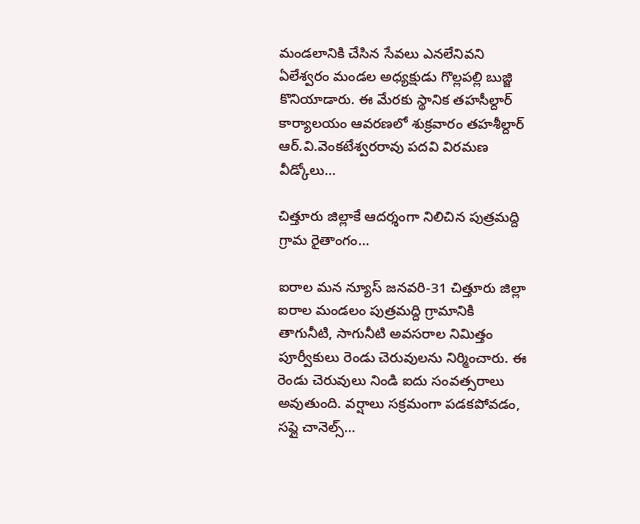మండలానికి చేసిన సేవలు ఎనలేనివని ఏలేశ్వరం మండల అధ్యక్షుడు గొల్లపల్లి బుజ్జి కొనియాడారు. ఈ మేరకు స్థానిక తహసీల్దార్ కార్యాలయం ఆవరణలో శుక్రవారం తహశీల్దార్ ఆర్.వి.వెంకటేశ్వరరావు పదవి విరమణ వీడ్కోలు…

చిత్తూరు జిల్లాకే ఆదర్శంగా నిలిచిన పుత్రమద్ది గ్రామ రైతాంగం…

ఐరాల మన న్యూస్ జనవరి-31 చిత్తూరు జిల్లా ఐరాల మండలం పుత్రమద్ది గ్రామానికి తాగునీటి, సాగునీటి అవసరాల నిమిత్తం పూర్వీకులు రెండు చెరువులను నిర్మించారు. ఈ రెండు చెరువులు నిండి ఐదు సంవత్సరాలు అవుతుంది. వర్షాలు సక్రమంగా పడకపోవడం, సప్లై చానెల్స్…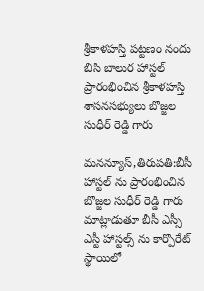శ్రీకాళహస్తి పట్టణం నందు బిసి బాలుర హాస్టల్ ప్రారంభించిన శ్రీకాళహస్తి శాసనసభ్యులు బొజ్జల సుధీర్ రెడ్డి గారు

మనన్యూస్,తిరుపతి:బీసీ హాస్టల్ ను ప్రారంభించిన బొజ్జల సుధీర్ రెడ్డి గారు మాట్లాడుతూ బీసీ ఎస్సీ ఎస్టీ హాస్టల్స్ ను కార్పొరేట్ స్థాయిలో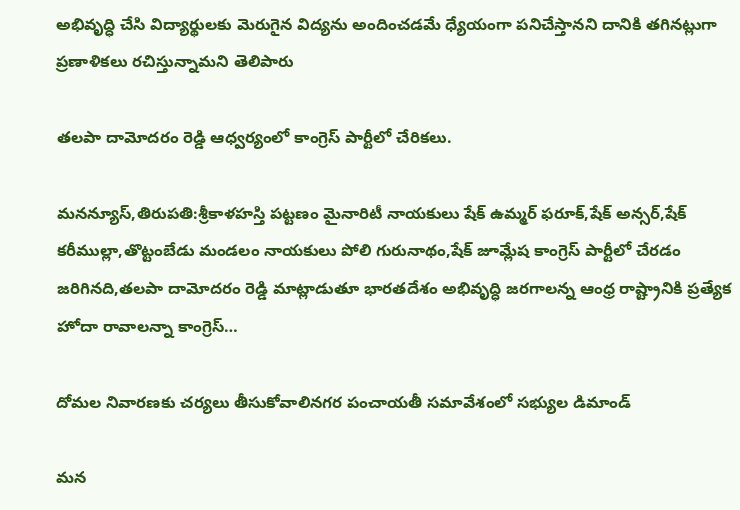అభివృద్ధి చేసి విద్యార్థులకు మెరుగైన విద్యను అందించడమే ధ్యేయంగా పనిచేస్తానని దానికి తగినట్లుగా ప్రణాళికలు రచిస్తున్నామని తెలిపారు

తలపా దామోదరం రెడ్డి ఆధ్వర్యంలో కాంగ్రెస్ పార్టీలో చేరికలు.

మనన్యూస్,తిరుపతి:శ్రీకాళహస్తి పట్టణం మైనారిటీ నాయకులు షేక్ ఉమ్మర్ ఫరూక్,షేక్ అన్సర్,షేక్ కరీముల్లా,తొట్టంబేడు మండలం నాయకులు పోలి గురునాథం,షేక్ జూమ్లేష కాంగ్రెస్ పార్టీలో చేరడం జరిగినది,తలపా దామోదరం రెడ్డి మాట్లాడుతూ భారతదేశం అభివృద్ధి జరగాలన్న ఆంధ్ర రాష్ట్రానికి ప్రత్యేక హోదా రావాలన్నా కాంగ్రెస్…

దోమల నివారణకు చర్యలు తీసుకోవాలినగర పంచాయతీ సమావేశంలో సభ్యుల డిమాండ్

మన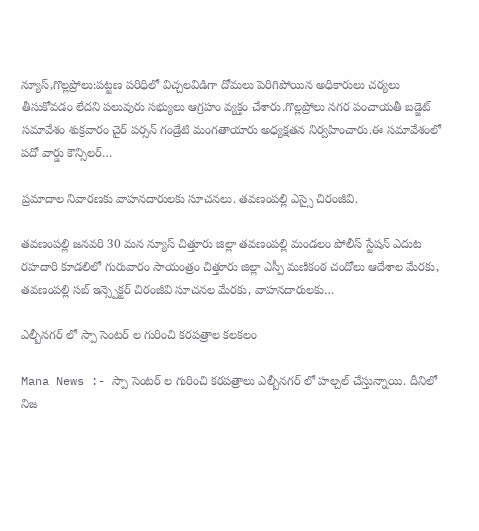న్యూస్,గొల్లప్రోలు:పట్టణ పరిధిలో విచ్చలవిడిగా దోమలు పెరిగిపోయిన అధికారులు చర్యలు తీసుకోవడం లేదని పలువురు సభ్యులు ఆగ్రహం వ్యక్తం చేశారు.గొల్లప్రోలు నగర పంచాయతీ బడ్జెట్ సమావేశం శుక్రవారం చైర్ పర్సన్ గండ్రేటి మంగతాయారు అధ్యక్షతన నిర్వహించారు.ఈ సమావేశంలో పదో వార్డు కౌన్సిలర్…

ప్రమాదాల నివారణకు వాహనదారులకు సూచనలు. తవణంపల్లి ఎస్సై చిరంజీవి.

తవణంపల్లి జనవరి 30 మన న్యూస్ చిత్తూరు జిల్లా తవణంపల్లి మండలం పోలీస్ స్టేషన్ ఎదుట రహదారి కూడలిలో గురువారం సాయంత్రం చిత్తూరు జిల్లా ఎస్పీ మణికంఠ చందోలు ఆదేశాల మేరకు, తవణంపల్లి సబ్ ఇన్స్పెక్టర్ చిరంజీవి సూచనల మేరకు, వాహనదారులకు…

ఎల్బీనగర్ లో స్పా సెంటర్ ల గురించి కరపత్రాల కలకలం

Mana News :- స్పా సెంటర్ ల గురించి కరపత్రాలు ఎల్బీనగర్ లో హల్చల్ చేస్తున్నాయి. దీనిలో నిజ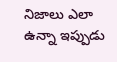నిజాలు ఎలా ఉన్నా ఇప్పుడు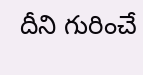దీని గురించే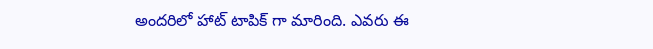అందరిలో హాట్ టాపిక్ గా మారింది. ఎవరు ఈ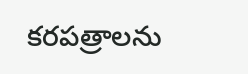కరపత్రాలను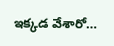ఇక్కడ వేశారో…